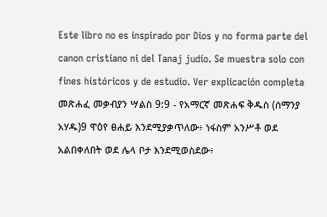Este libro no es inspirado por Dios y no forma parte del canon cristiano ni del Tanaj judío. Se muestra solo con fines históricos y de estudio. Ver explicación completa መጽሐፈ መቃብያን ሣልስ 9:9 - የአማርኛ መጽሐፍ ቅዱስ (ሰማንያ አሃዱ)9 ዋዕየ ፀሐይ እንደሚያቃጥለው፥ ነፋስም አንሥቶ ወደ አልበቀለበት ወደ ሌላ ቦታ እንደሚወስደው፥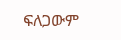ፍለጋውም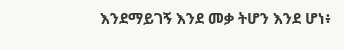እንደማይገኝ እንደ መቃ ትሆን እንደ ሆነ፥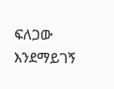ፍለጋው እንደማይገኝ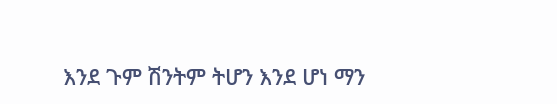እንደ ጉም ሽንትም ትሆን እንደ ሆነ ማን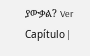ያውቃል? Ver Capítulo |